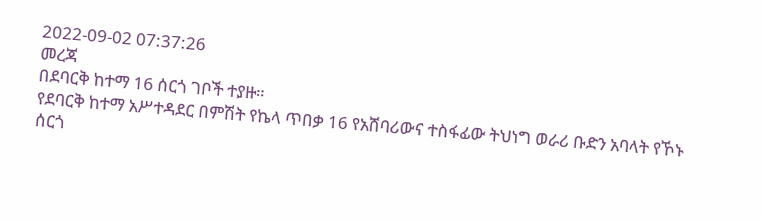2022-09-02 07:37:26
መረጃ
በደባርቅ ከተማ 16 ሰርጎ ገቦች ተያዙ።
የደባርቅ ከተማ አሥተዳደር በምሽት የኬላ ጥበቃ 16 የአሸባሪውና ተስፋፊው ትህነግ ወራሪ ቡድን አባላት የኾኑ ሰርጎ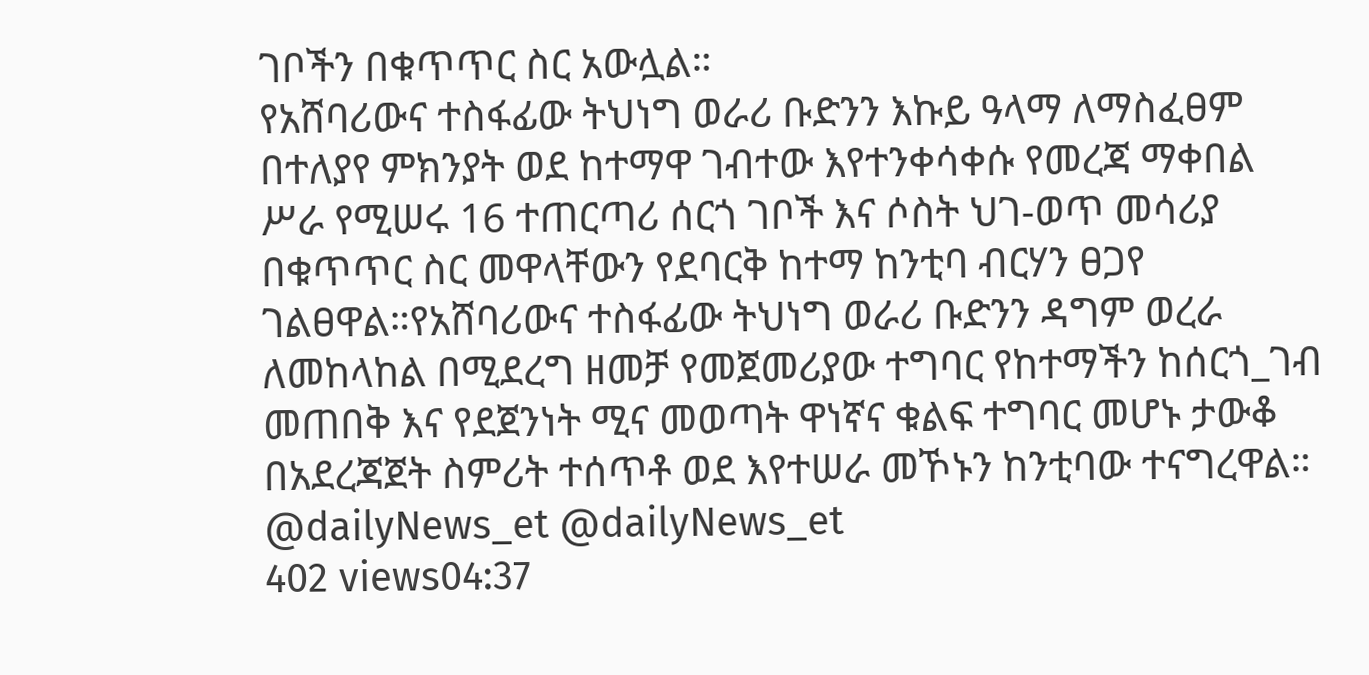ገቦችን በቁጥጥር ስር አውሏል።
የአሸባሪውና ተስፋፊው ትህነግ ወራሪ ቡድንን እኩይ ዓላማ ለማስፈፀም በተለያየ ምክንያት ወደ ከተማዋ ገብተው እየተንቀሳቀሱ የመረጃ ማቀበል ሥራ የሚሠሩ 16 ተጠርጣሪ ሰርጎ ገቦች እና ሶስት ህገ-ወጥ መሳሪያ በቁጥጥር ስር መዋላቸውን የደባርቅ ከተማ ከንቲባ ብርሃን ፀጋየ ገልፀዋል።የአሸባሪውና ተስፋፊው ትህነግ ወራሪ ቡድንን ዳግም ወረራ ለመከላከል በሚደረግ ዘመቻ የመጀመሪያው ተግባር የከተማችን ከሰርጎ_ገብ መጠበቅ እና የደጀንነት ሚና መወጣት ዋነኛና ቁልፍ ተግባር መሆኑ ታውቆ በአደረጃጀት ስምሪት ተሰጥቶ ወደ እየተሠራ መኾኑን ከንቲባው ተናግረዋል።
@dailyNews_et @dailyNews_et
402 views04:37